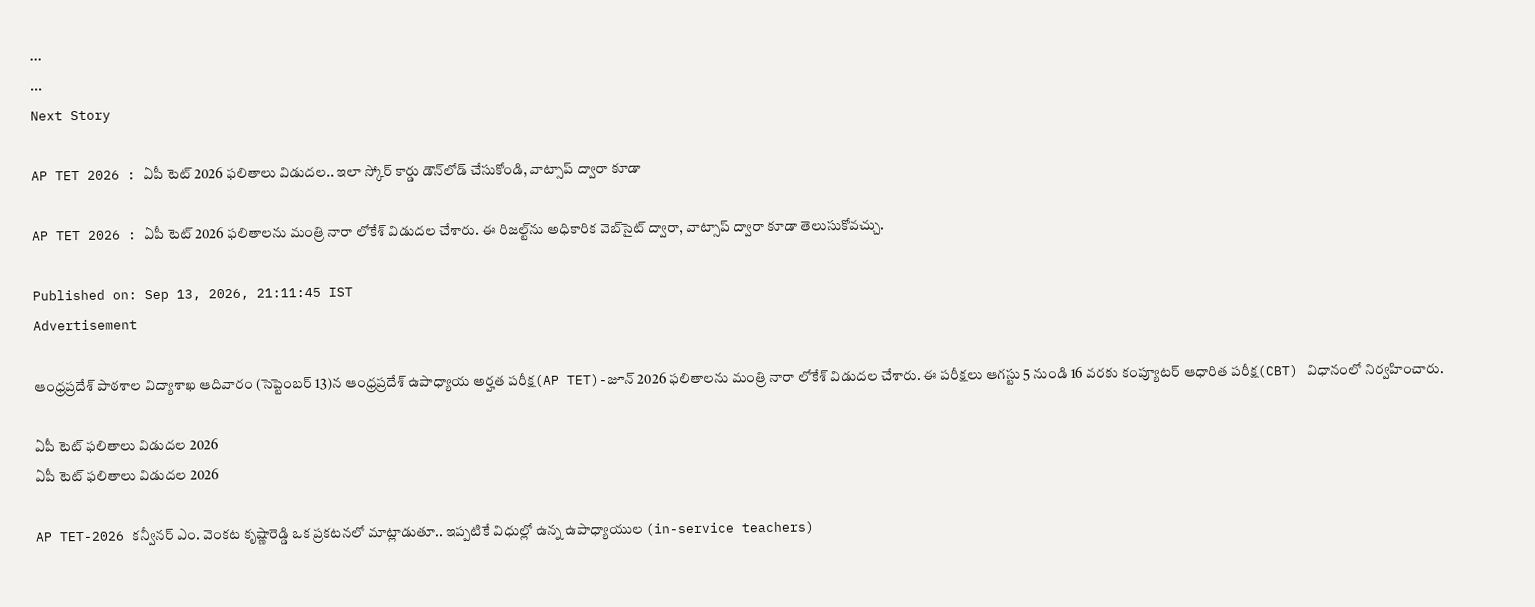...
...
Next Story

AP TET 2026 : ఏపీ టెట్ 2026 ఫలితాలు విడుదల.. ఇలా స్కోర్ కార్డు డౌన్‌లోడ్ చేసుకోండి, వాట్సాప్ ద్వారా కూడా

AP TET 2026 : ఏపీ టెట్ 2026 ఫలితాలను మంత్రి నారా లోకేశ్ విడుదల చేశారు. ఈ రిజల్ట్‌ను అధికారిక వెబ్‌సైట్ ద్వారా, వాట్సాప్ ద్వారా కూడా తెలుసుకోవచ్చు.

Published on: Sep 13, 2026, 21:11:45 IST
Advertisement

ఆంధ్రప్రదేశ్ పాఠశాల విద్యాశాఖ ఆదివారం (సెప్టెంబర్ 13)న ఆంధ్రప్రదేశ్ ఉపాధ్యాయ అర్హత పరీక్ష(AP TET)-జూన్ 2026 ఫలితాలను మంత్రి నారా లోకేశ్ విడుదల చేశారు. ఈ పరీక్షలు ఆగస్టు 5 నుండి 16 వరకు కంప్యూటర్ ఆధారిత పరీక్ష(CBT) విధానంలో నిర్వహించారు.

ఏపీ టెట్ ఫలితాలు విడుదల 2026
ఏపీ టెట్ ఫలితాలు విడుదల 2026

AP TET-2026 కన్వీనర్ ఎం. వెంకట కృష్ణారెడ్డి ఒక ప్రకటనలో మాట్లాడుతూ.. ఇప్పటికే విధుల్లో ఉన్న ఉపాధ్యాయుల (in-service teachers)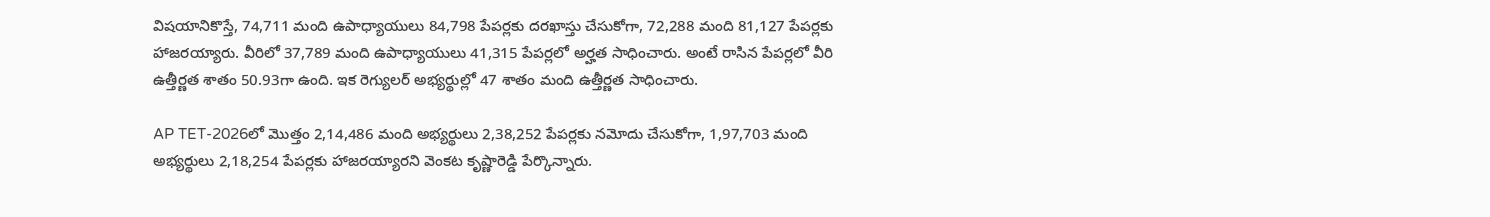విషయానికొస్తే, 74,711 మంది ఉపాధ్యాయులు 84,798 పేపర్లకు దరఖాస్తు చేసుకోగా, 72,288 మంది 81,127 పేపర్లకు హాజరయ్యారు. వీరిలో 37,789 మంది ఉపాధ్యాయులు 41,315 పేపర్లలో అర్హత సాధించారు. అంటే రాసిన పేపర్లలో వీరి ఉత్తీర్ణత శాతం 50.93గా ఉంది. ఇక రెగ్యులర్ అభ్యర్థుల్లో 47 శాతం మంది ఉత్తీర్ణత సాధించారు.

AP TET-2026లో మెుత్తం 2,14,486 మంది అభ్యర్థులు 2,38,252 పేపర్లకు నమోదు చేసుకోగా, 1,97,703 మంది అభ్యర్థులు 2,18,254 పేపర్లకు హాజరయ్యారని వెంకట కృష్ణారెడ్డి పేర్కొన్నారు.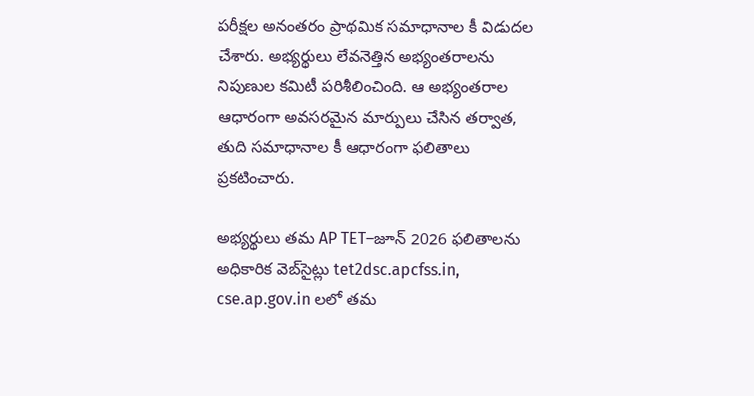పరీక్షల అనంతరం ప్రాథమిక సమాధానాల కీ విడుదల చేశారు. అభ్యర్థులు లేవనెత్తిన అభ్యంతరాలను నిపుణుల కమిటీ పరిశీలించింది. ఆ అభ్యంతరాల ఆధారంగా అవసరమైన మార్పులు చేసిన తర్వాత, తుది సమాధానాల కీ ఆధారంగా ఫలితాలు ప్రకటించారు.

అభ్యర్థులు తమ AP TET–జూన్ 2026 ఫలితాలను అధికారిక వెబ్‌సైట్లు tet2dsc.apcfss.in, cse.ap.gov.in లలో తమ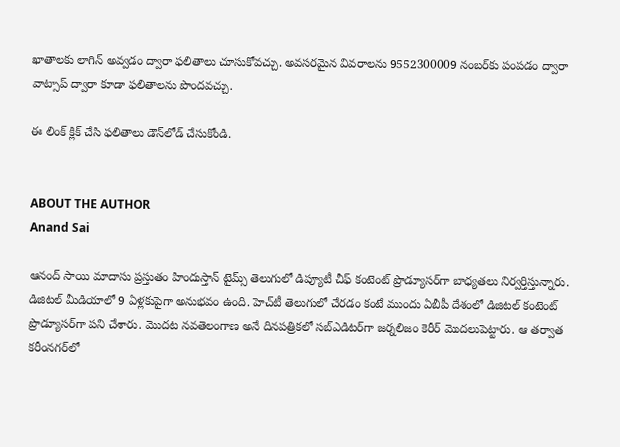ఖాతాలకు లాగిన్ అవ్వడం ద్వారా ఫలితాలు చూసుకోవచ్చు. అవసరమైన వివరాలను 9552300009 నంబర్‌కు పంపడం ద్వారా వాట్సాప్ ద్వారా కూడా ఫలితాలను పొందవచ్చు.

ఈ లింక్ క్లిక్ చేసి ఫలితాలు డౌన్‌లోడ్ చేసుకోండి.


ABOUT THE AUTHOR
Anand Sai

ఆనంద్ సాయి మాదాసు ప్రస్తుతం హిందుస్తాన్ టైమ్స్ తెలుగులో డిప్యూటీ చీఫ్ కంటెంట్ ప్రొడ్యూసర్‌గా బాధ్యతలు నిర్వర్తిస్తున్నారు. డిజిటల్ మీడియాలో 9 ఏళ్లకుపైగా అనుభవం ఉంది. హెచ్‌టీ తెలుగులో చేరడం కంటే ముందు ఏబీపీ దేశంలో డిజిటల్ కంటెంట్ ప్రొడ్యూసర్‌గా పని చేశారు. మెుదట నవతెలంగాణ అనే దినపత్రికలో సబ్ఎడిటర్‌గా జర్నలిజం కెరీర్ మెుదలుపెట్టారు. ఆ తర్వాత కరీంనగర్‌లో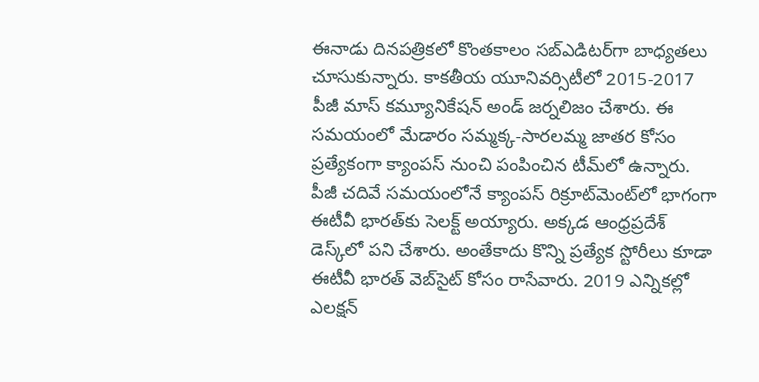ఈనాడు దినపత్రికలో కొంతకాలం సబ్‌ఎడిటర్‌గా బాధ్యతలు చూసుకున్నారు. కాకతీయ యూనివర్సిటీలో 2015-2017 పీజీ మాస్ కమ్యూనికేషన్ అండ్ జర్నలిజం చేశారు. ఈ సమయంలో మేడారం సమ్మక్క-సారలమ్మ జాతర కోసం ప్రత్యేకంగా క్యాంపస్ నుంచి పంపించిన టీమ్‌లో ఉన్నారు. పీజీ చదివే సమయంలోనే క్యాంపస్ రిక్రూట్‌మెంట్‌లో భాగంగా ఈటీవీ భారత్‌కు సెలక్ట్ అయ్యారు. అక్కడ ఆంధ్రప్రదేశ్‌ డెస్క్‌లో పని చేశారు. అంతేకాదు కొన్ని ప్రత్యేక స్టోరీలు కూడా ఈటీవీ భారత్ వెబ్‌సైట్ కోసం రాసేవారు. 2019 ఎన్నికల్లో ఎలక్షన్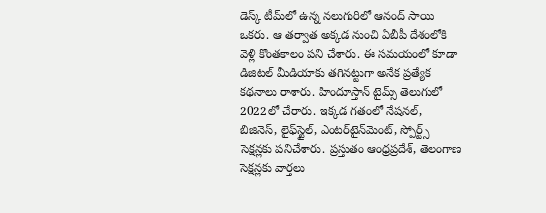డెస్క్‌ టీమ్‌లో ఉన్న నలుగురిలో ఆనంద్ సాయి ఒకరు. ఆ తర్వాత అక్కడ నుంచి ఏబీపీ దేశంలోకి వెళ్లి కొంతకాలం పని చేశారు. ఈ సమయంలో కూడా డిజిటల్ మీడియాకు తగినట్టుగా అనేక ప్రత్యేక కథనాలు రాశారు. హిందూస్తాన్ టైమ్స్‌ తెలుగులో 2022లో చేరారు. ఇక్కడ గతంలో నేషనల్, బిజినెస్, లైఫ్‌స్టైల్, ఎంటర్‌టైన్‌మెంట్‌, స్పోర్ట్స్‌ సెక్షన్లకు పనిచేశారు. ప్రస్తుతం ఆంధ్రప్రదేశ్, తెలంగాణ సెక్షన్లకు వార్తలు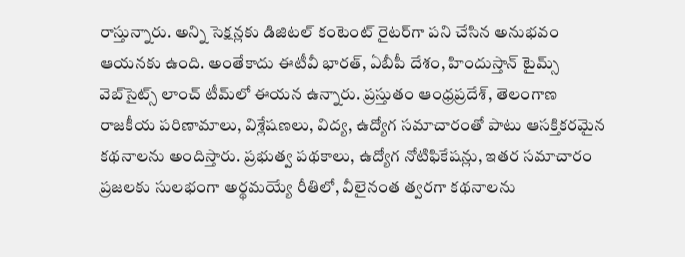రాస్తున్నారు. అన్ని సెక్షన్లకు డిజిటల్ కంటెంట్ రైటర్‌గా పని చేసిన అనుభవం ఆయనకు ఉంది. అంతేకాదు ఈటీవీ భారత్, ఏబీపీ దేశం, హిందుస్తాన్ టైమ్స్ వెబ్‌సైట్స్ లాంచ్ టీమ్‌లో ఈయన ఉన్నారు. ప్రస్తుతం ఆంధ్రప్రదేశ్, తెలంగాణ రాజకీయ పరిణామాలు, విశ్లేషణలు, విద్య, ఉద్యోగ సమాచారంతో పాటు ఆసక్తికరమైన కథనాలను అందిస్తారు. ప్రభుత్వ పథకాలు, ఉద్యోగ నోటిఫికేషన్లు, ఇతర సమాచారం ప్రజలకు సులభంగా అర్థమయ్యే రీతిలో, వీలైనంత త్వరగా కథనాలను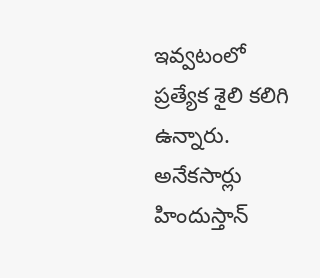ఇవ్వటంలో ప్రత్యేక శైలి కలిగి ఉన్నారు. అనేకసార్లు హిందుస్తాన్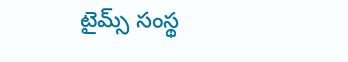టైమ్స్ సంస్థ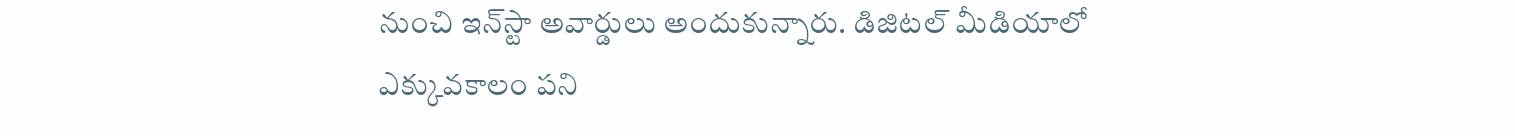నుంచి ఇన్‌స్టా అవార్డులు అందుకున్నారు. డిజిటల్ మీడియాలో ఎక్కువకాలం పని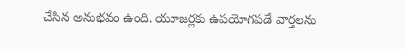చేసిన అనుభవం ఉంది. యూజర్లకు ఉపయోగపడే వార్తలను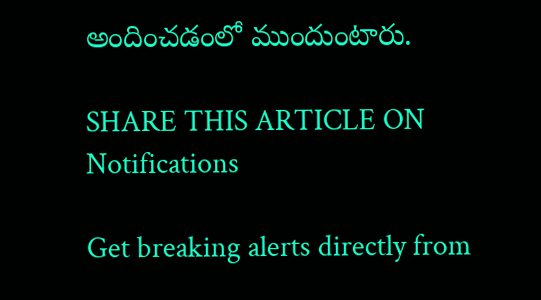అందించడంలో ముందుంటారు.

SHARE THIS ARTICLE ON
Notifications

Get breaking alerts directly from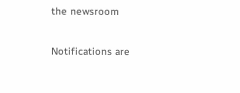the newsroom

Notifications are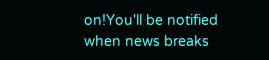on!You'll be notified when news breaks